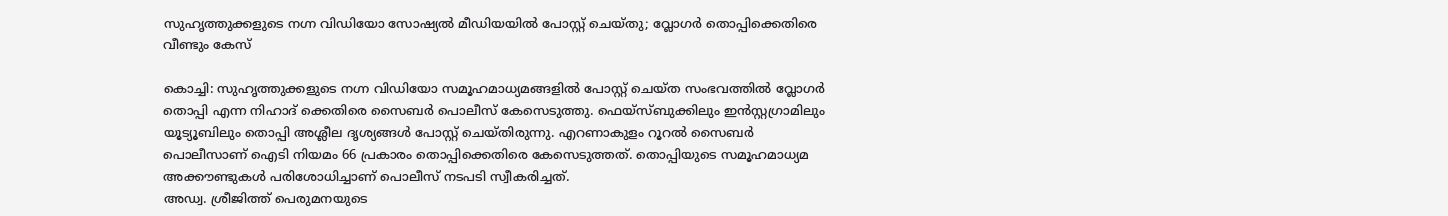സുഹൃത്തുക്കളുടെ നഗ്ന വിഡിയോ സോഷ്യൽ മീഡിയയിൽ പോസ്റ്റ് ചെയ്തു; വ്ലോഗർ തൊപ്പിക്കെതിരെ വീണ്ടും കേസ്

കൊച്ചി: സുഹൃത്തുക്കളുടെ നഗ്ന വിഡിയോ സമൂഹമാധ്യമങ്ങളില്‍ പോസ്റ്റ് ചെയ്ത സംഭവത്തില്‍ വ്ലോഗര്‍ തൊപ്പി എന്ന നിഹാദ് ക്കെതിരെ സൈബര്‍ പൊലീസ് കേസെടുത്തു. ഫെയ്സ്ബുക്കിലും ഇന്‍സ്റ്റഗ്രാമിലും യൂട്യൂബിലും തൊപ്പി അശ്ലീല ദൃശ്യങ്ങള്‍ പോസ്റ്റ് ചെയ്തിരുന്നു. എറണാകുളം റൂറല്‍ സൈബര്‍ പൊലീസാണ് ഐടി നിയമം 66 പ്രകാരം തൊപ്പിക്കെതിരെ കേസെടുത്തത്. തൊപ്പിയുടെ സമൂഹമാധ്യമ അക്കൗണ്ടുകൾ പരിശോധിച്ചാണ് പൊലീസ് നടപടി സ്വീകരിച്ചത്.
അഡ്വ. ശ്രീജിത്ത് പെരുമനയുടെ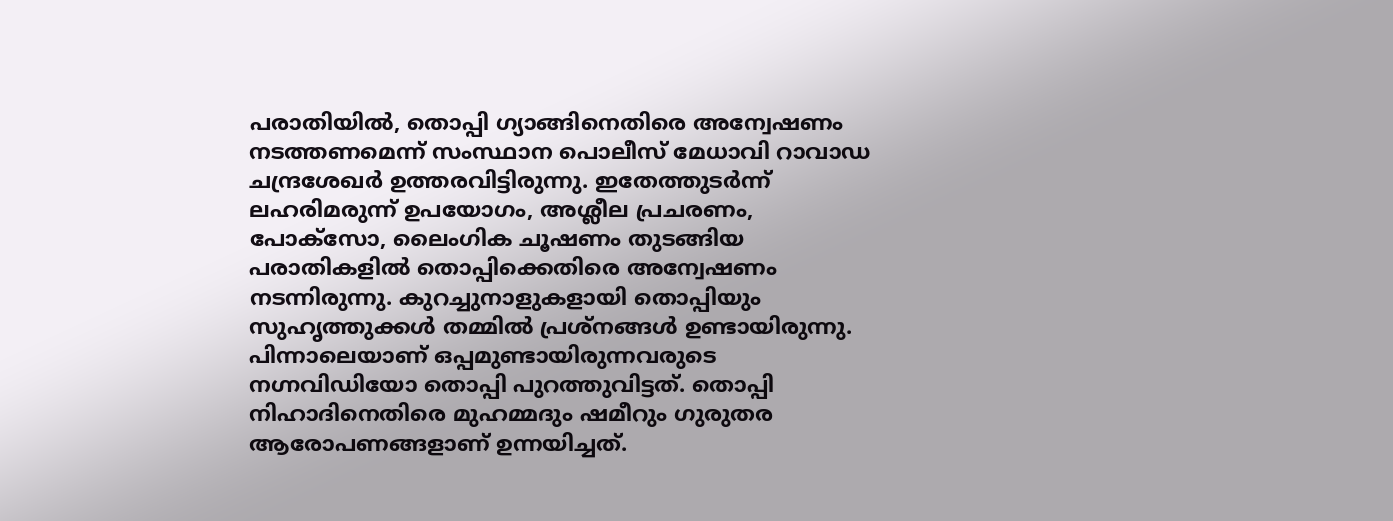പരാതിയിൽ, തൊപ്പി ഗ്യാങ്ങിനെതിരെ അന്വേഷണം നടത്തണമെന്ന് സംസ്ഥാന പൊലീസ് മേധാവി റാവാഡ ചന്ദ്രശേഖർ ഉത്തരവിട്ടിരുന്നു. ഇതേത്തുടർന്ന് ലഹരിമരുന്ന് ഉപയോഗം, അശ്ലീല പ്രചരണം, പോക്സോ, ലൈംഗിക ചൂഷണം തുടങ്ങിയ പരാതികളിൽ തൊപ്പിക്കെതിരെ അന്വേഷണം നടന്നിരുന്നു. കുറച്ചുനാളുകളായി തൊപ്പിയും സുഹൃത്തുക്കള്‍ തമ്മില്‍ പ്രശ്നങ്ങൾ ഉണ്ടായിരുന്നു. പിന്നാലെയാണ് ഒപ്പമുണ്ടായിരുന്നവരുടെ നഗ്നവിഡിയോ തൊപ്പി പുറത്തുവിട്ടത്. തൊപ്പി നിഹാദിനെതിരെ മുഹമ്മദും ഷമീറും ഗുരുതര ആരോപണങ്ങളാണ് ഉന്നയിച്ചത്.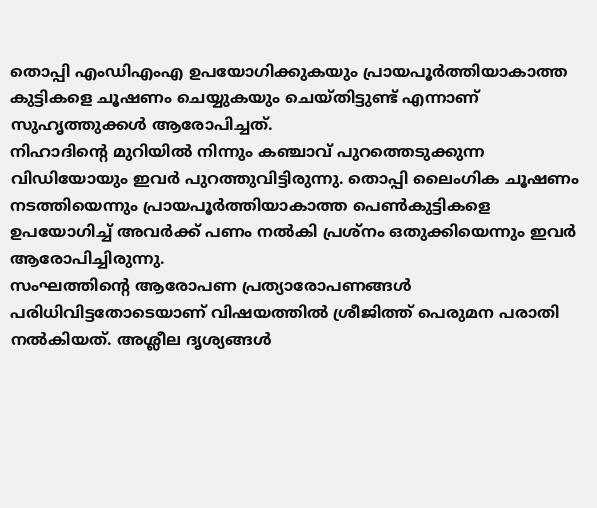തൊപ്പി എംഡിഎംഎ ഉപയോഗിക്കുകയും പ്രായപൂര്‍ത്തിയാകാത്ത കുട്ടികളെ ചൂഷണം ചെയ്യുകയും ചെയ്തിട്ടുണ്ട് എന്നാണ് സുഹൃത്തുക്കള്‍ ആരോപിച്ചത്.
നിഹാദിന്‍റെ മുറിയില്‍ നിന്നും കഞ്ചാവ് പുറത്തെടുക്കുന്ന വിഡിയോയും ഇവര്‍ പുറത്തുവിട്ടിരുന്നു. തൊപ്പി ലൈംഗിക ചൂഷണം നടത്തിയെന്നും പ്രായപൂര്‍ത്തിയാകാത്ത പെണ്‍കുട്ടികളെ ഉപയോഗിച്ച് അവര്‍ക്ക് പണം നല്‍കി പ്രശ്‌നം ഒതുക്കിയെന്നും ഇവര്‍ ആരോപിച്ചിരുന്നു.
സംഘത്തിന്‍റെ ആരോപണ പ്രത്യാരോപണങ്ങള്‍ പരിധിവിട്ടതോടെയാണ് വിഷയത്തില്‍ ശ്രീജിത്ത് പെരുമന പരാതി നല്‍കിയത്. അശ്ലീല ദൃശ്യങ്ങള്‍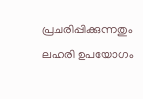പ്രചരിപ്പിക്കുന്നതും ലഹരി ഉപയോഗം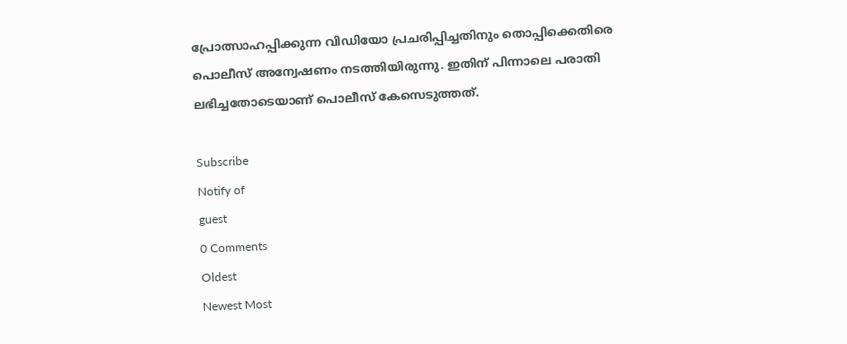പ്രോത്സാഹപ്പിക്കുന്ന വിഡിയോ പ്രചരിപ്പിച്ചതിനും തൊപ്പിക്കെതിരെ പൊലീസ് അന്വേഷണം നടത്തിയിരുന്നു. ഇതിന് പിന്നാലെ പരാതി ലഭിച്ചതോടെയാണ് പൊലീസ് കേസെടുത്തത്.

Subscribe
Notify of
guest
0 Comments
Oldest
Newest Most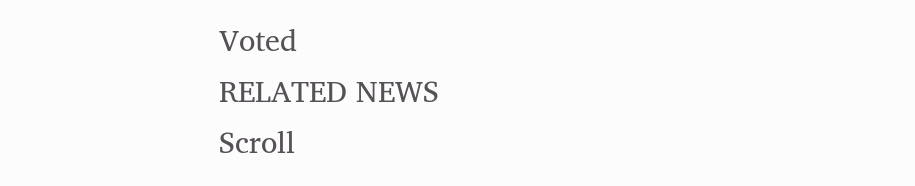Voted
RELATED NEWS
Scroll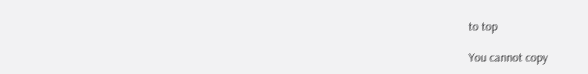to top

You cannot copy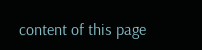content of this page